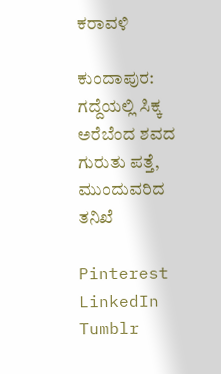ಕರಾವಳಿ

ಕುಂದಾಪುರ: ಗದ್ದೆಯಲ್ಲಿ ಸಿಕ್ಕ ಅರೆಬೆಂದ ಶವದ ಗುರುತು ಪತ್ತೆ, ಮುಂದುವರಿದ ತನಿಖೆ

Pinterest LinkedIn Tumblr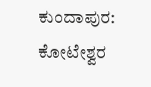ಕುಂದಾಪುರ: ಕೋಟೇಶ್ವರ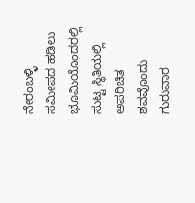ನೇರಂಬಳ್ಳಿ ಸಮೀಪದ ಹಡಿಲು ಭೂಮಿಯೊಂದರಲ್ಲಿ ಸುಟ್ಟ ಸ್ಥಿತಿಯಲ್ಲಿ ಅಪರಿಚಿತ ಶವವೊಂದು ಗುರುವಾರ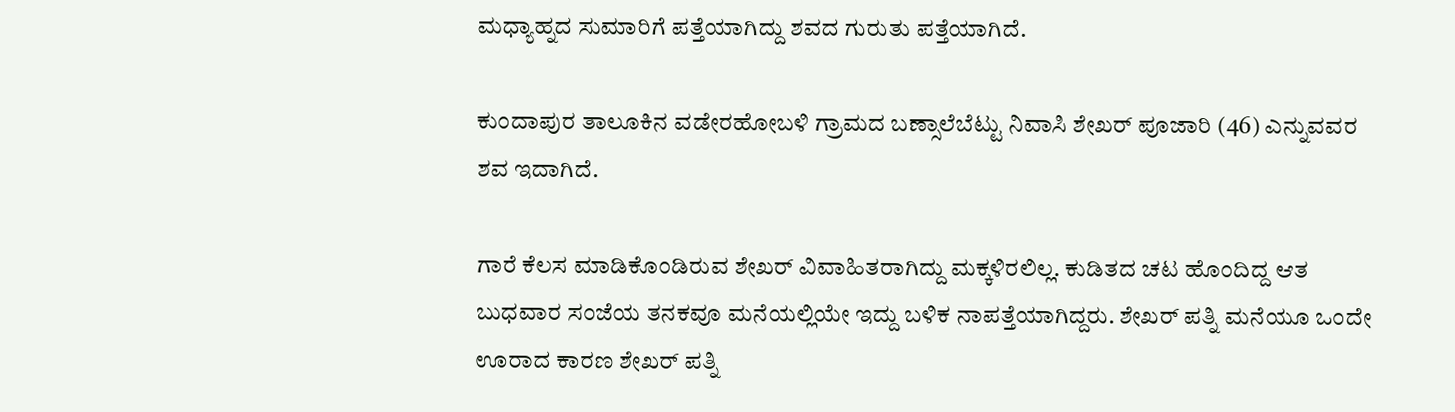ಮಧ್ಯಾಹ್ನದ ಸುಮಾರಿಗೆ ಪತ್ತೆಯಾಗಿದ್ದು ಶವದ ಗುರುತು ಪತ್ತೆಯಾಗಿದೆ.

ಕುಂದಾಪುರ ತಾಲೂಕಿನ ವಡೇರಹೋಬಳಿ ಗ್ರಾಮದ ಬಣ್ಸಾಲೆಬೆಟ್ಟು ನಿವಾಸಿ ಶೇಖರ್ ಪೂಜಾರಿ (46) ಎನ್ನುವವರ ಶವ ಇದಾಗಿದೆ.

ಗಾರೆ ಕೆಲಸ ಮಾಡಿಕೊಂಡಿರುವ ಶೇಖರ್ ವಿವಾಹಿತರಾಗಿದ್ದು ಮಕ್ಕಳಿರಲಿಲ್ಲ. ಕುಡಿತದ ಚಟ ಹೊಂದಿದ್ದ ಆತ ಬುಧವಾರ ಸಂಜೆಯ ತನಕವೂ ಮನೆಯಲ್ಲಿಯೇ ಇದ್ದು ಬಳಿಕ ನಾಪತ್ತೆಯಾಗಿದ್ದರು. ಶೇಖರ್ ಪತ್ನಿ ಮನೆಯೂ ಒಂದೇ ಊರಾದ ಕಾರಣ ಶೇಖರ್ ಪತ್ನಿ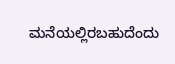ಮನೆಯಲ್ಲಿರಬಹುದೆಂದು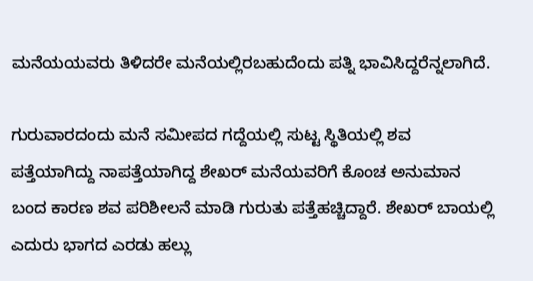ಮನೆಯಯವರು ತಿಳಿದರೇ ಮನೆಯಲ್ಲಿರಬಹುದೆಂದು ಪತ್ನಿ ಭಾವಿಸಿದ್ದರೆನ್ನಲಾಗಿದೆ.

ಗುರುವಾರದಂದು ಮನೆ ಸಮೀಪದ ಗದ್ದೆಯಲ್ಲಿ ಸುಟ್ಟ ಸ್ಥಿತಿಯಲ್ಲಿ ಶವ ಪತ್ತೆಯಾಗಿದ್ದು ನಾಪತ್ತೆಯಾಗಿದ್ದ ಶೇಖರ್ ಮನೆಯವರಿಗೆ ಕೊಂಚ ಅನುಮಾನ ಬಂದ ಕಾರಣ ಶವ ಪರಿಶೀಲನೆ ಮಾಡಿ ಗುರುತು ಪತ್ತೆಹಚ್ಚಿದ್ದಾರೆ. ಶೇಖರ್ ಬಾಯಲ್ಲಿ ಎದುರು ಭಾಗದ ಎರಡು ಹಲ್ಲು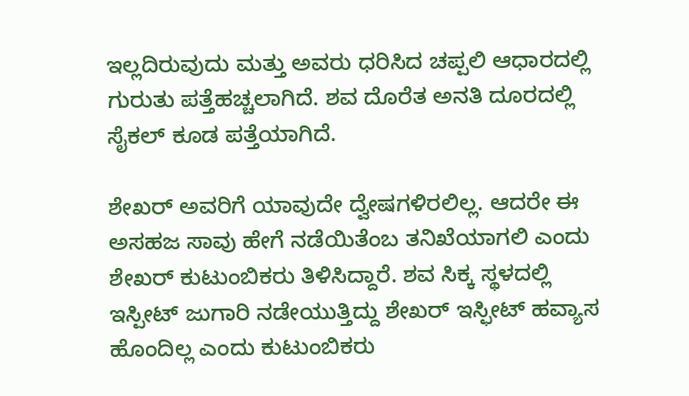ಇಲ್ಲದಿರುವುದು ಮತ್ತು ಅವರು ಧರಿಸಿದ ಚಪ್ಪಲಿ ಆಧಾರದಲ್ಲಿ ಗುರುತು ಪತ್ತೆಹಚ್ಚಲಾಗಿದೆ. ಶವ ದೊರೆತ ಅನತಿ ದೂರದಲ್ಲಿ ಸೈಕಲ್ ಕೂಡ ಪತ್ತೆಯಾಗಿದೆ.

ಶೇಖರ್ ಅವರಿಗೆ ಯಾವುದೇ ದ್ವೇಷಗಳಿರಲಿಲ್ಲ. ಆದರೇ ಈ ಅಸಹಜ ಸಾವು ಹೇಗೆ ನಡೆಯಿತೆಂಬ ತನಿಖೆಯಾಗಲಿ ಎಂದು ಶೇಖರ್ ಕುಟುಂಬಿಕರು ತಿಳಿಸಿದ್ದಾರೆ. ಶವ ಸಿಕ್ಕ ಸ್ಥಳದಲ್ಲಿ ಇಸ್ಪೀಟ್ ಜುಗಾರಿ ನಡೇಯುತ್ತಿದ್ದು ಶೇಖರ್ ಇಸ್ಫೀಟ್ ಹವ್ಯಾಸ ಹೊಂದಿಲ್ಲ ಎಂದು ಕುಟುಂಬಿಕರು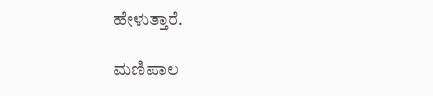ಹೇಳುತ್ತಾರೆ.

ಮಣಿಪಾಲ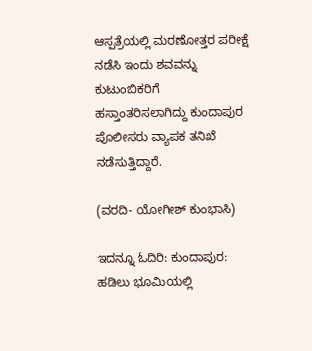ಆಸ್ಪತ್ರೆಯಲ್ಲಿ ಮರಣೋತ್ತರ ಪರೀಕ್ಷೆ ನಡೆಸಿ ಇಂದು ಶವವನ್ನು ಕುಟುಂಬಿಕರಿಗೆ ಹಸ್ತಾಂತರಿಸಲಾಗಿದ್ದು ಕುಂದಾಪುರ ಪೊಲೀಸರು ವ್ಯಾಪಕ ತನಿಖೆ ನಡೆಸುತ್ತಿದ್ದಾರೆ.

(ವರದಿ- ಯೋಗೀಶ್ ಕುಂಭಾಸಿ)

ಇದನ್ನೂ ಓದಿರಿ: ಕುಂದಾಪುರ: ಹಡಿಲು ಭೂಮಿಯಲ್ಲಿ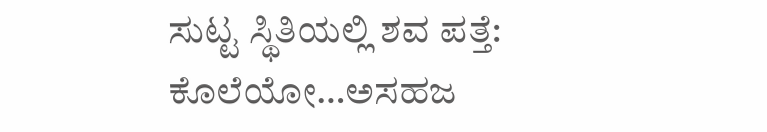ಸುಟ್ಟ ಸ್ಥಿತಿಯಲ್ಲಿ ಶವ ಪತ್ತೆ: ಕೊಲೆಯೋ…ಅಸಹಜ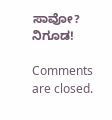ಸಾವೋ? ನಿಗೂಡ!

Comments are closed.